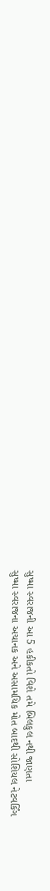સુષ્મા સ્વરાજની આ 5 હકીકતો વિશે તમે બિલકુલ નથી જાણતા
સુષ્મા સ્વરાજના અચાનક અને અસામયિક મોત બાદથી સોશિયલ નેટવર્કિંગ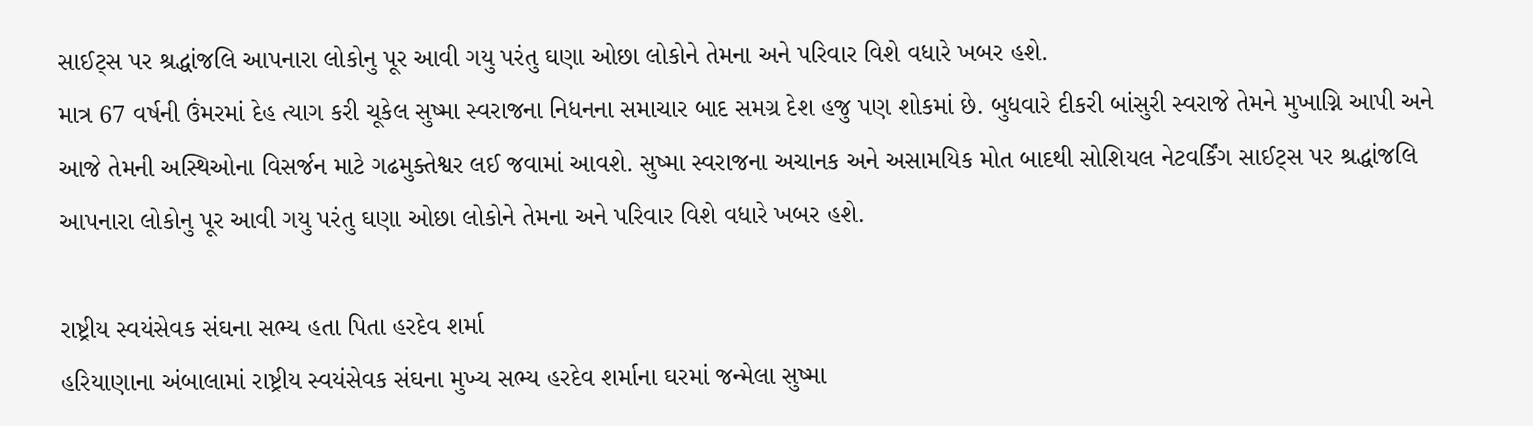સાઈટ્સ પર શ્રદ્ધાંજલિ આપનારા લોકોનુ પૂર આવી ગયુ પરંતુ ઘણા ઓછા લોકોને તેમના અને પરિવાર વિશે વધારે ખબર હશે.
માત્ર 67 વર્ષની ઉંમરમાં દેહ ત્યાગ કરી ચૂકેલ સુષ્મા સ્વરાજના નિધનના સમાચાર બાદ સમગ્ર દેશ હજુ પણ શોકમાં છે. બુધવારે દીકરી બાંસુરી સ્વરાજે તેમને મુખાગ્નિ આપી અને આજે તેમની અસ્થિઓના વિસર્જન માટે ગઢમુક્તેશ્વર લઈ જવામાં આવશે. સુષ્મા સ્વરાજના અચાનક અને અસામયિક મોત બાદથી સોશિયલ નેટવર્કિંગ સાઈટ્સ પર શ્રદ્ધાંજલિ આપનારા લોકોનુ પૂર આવી ગયુ પરંતુ ઘણા ઓછા લોકોને તેમના અને પરિવાર વિશે વધારે ખબર હશે.

રાષ્ટ્રીય સ્વયંસેવક સંઘના સભ્ય હતા પિતા હરદેવ શર્મા
હરિયાણાના અંબાલામાં રાષ્ટ્રીય સ્વયંસેવક સંઘના મુખ્ય સભ્ય હરદેવ શર્માના ઘરમાં જન્મેલા સુષ્મા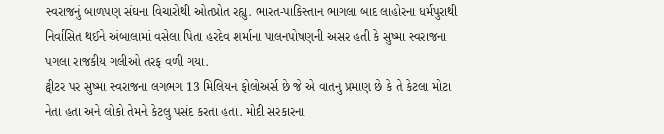સ્વરાજનું બાળપણ સંઘના વિચારોથી ઓતપ્રોત રહ્યુ. ભારત-પાકિસ્તાન ભાગલા બાદ લાહોરના ધર્મપુરાથી નિર્વાસિત થઈને અંબાલામાં વસેલા પિતા હરદેવ શર્માના પાલનપોષણની અસર હતી કે સુષ્મા સ્વરાજના પગલા રાજકીય ગલીઓ તરફ વળી ગયા.
ટ્વીટર પર સુષ્મા સ્વરાજના લગભગ 13 મિલિયન ફોલોઅર્સ છે જે એ વાતનુ પ્રમાણ છે કે તે કેટલા મોટા નેતા હતા અને લોકો તેમને કેટલુ પસંદ કરતા હતા. મોદી સરકારના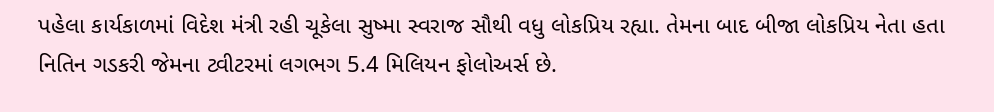પહેલા કાર્યકાળમાં વિદેશ મંત્રી રહી ચૂકેલા સુષ્મા સ્વરાજ સૌથી વધુ લોકપ્રિય રહ્યા. તેમના બાદ બીજા લોકપ્રિય નેતા હતા નિતિન ગડકરી જેમના ટ્વીટરમાં લગભગ 5.4 મિલિયન ફોલોઅર્સ છે.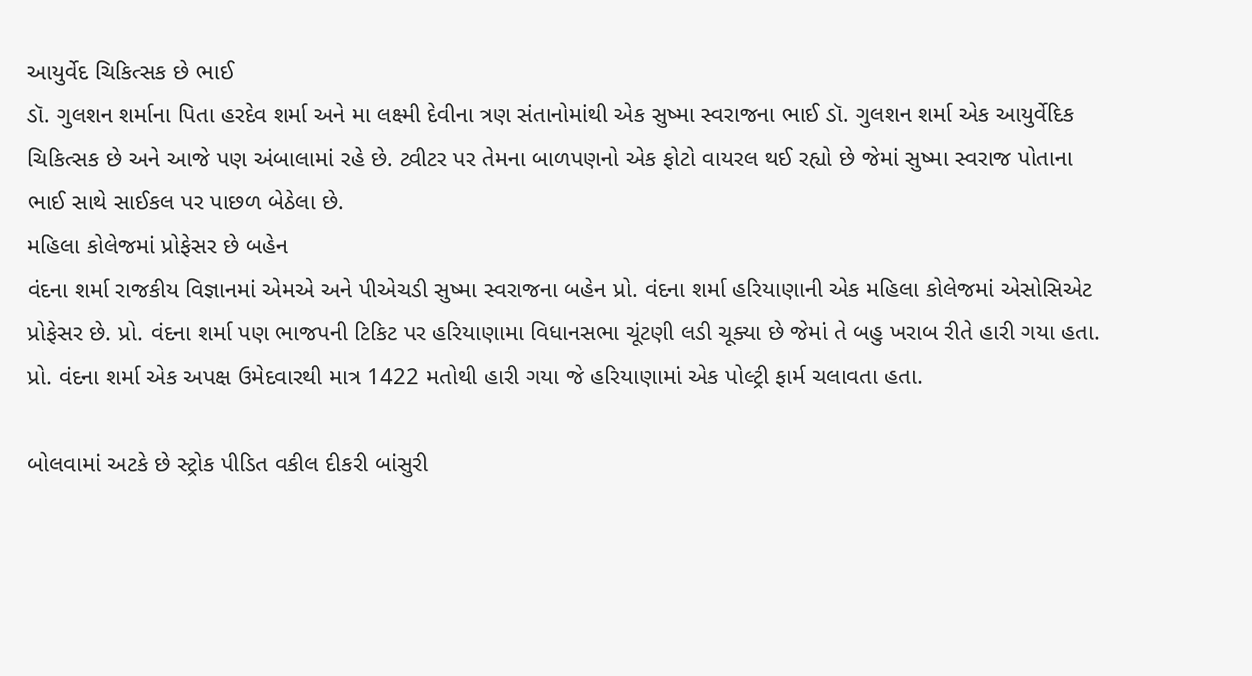આયુર્વેદ ચિકિત્સક છે ભાઈ
ડૉ. ગુલશન શર્માના પિતા હરદેવ શર્મા અને મા લક્ષ્મી દેવીના ત્રણ સંતાનોમાંથી એક સુષ્મા સ્વરાજના ભાઈ ડૉ. ગુલશન શર્મા એક આયુર્વેદિક ચિકિત્સક છે અને આજે પણ અંબાલામાં રહે છે. ટ્વીટર પર તેમના બાળપણનો એક ફોટો વાયરલ થઈ રહ્યો છે જેમાં સુષ્મા સ્વરાજ પોતાના ભાઈ સાથે સાઈકલ પર પાછળ બેઠેલા છે.
મહિલા કોલેજમાં પ્રોફેસર છે બહેન
વંદના શર્મા રાજકીય વિજ્ઞાનમાં એમએ અને પીએચડી સુષ્મા સ્વરાજના બહેન પ્રો. વંદના શર્મા હરિયાણાની એક મહિલા કોલેજમાં એસોસિએટ પ્રોફેસર છે. પ્રો. વંદના શર્મા પણ ભાજપની ટિકિટ પર હરિયાણામા વિધાનસભા ચૂંટણી લડી ચૂક્યા છે જેમાં તે બહુ ખરાબ રીતે હારી ગયા હતા. પ્રો. વંદના શર્મા એક અપક્ષ ઉમેદવારથી માત્ર 1422 મતોથી હારી ગયા જે હરિયાણામાં એક પોલ્ટ્રી ફાર્મ ચલાવતા હતા.

બોલવામાં અટકે છે સ્ટ્રોક પીડિત વકીલ દીકરી બાંસુરી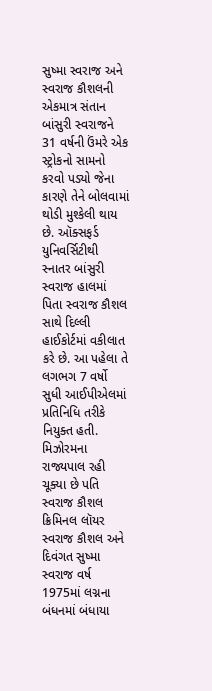સુષ્મા સ્વરાજ અને સ્વરાજ કૌશલની એકમાત્ર સંતાન બાંસુરી સ્વરાજને 31 વર્ષની ઉંમરે એક સ્ટ્રોકનો સામનો કરવો પડ્યો જેના કારણે તેને બોલવામાં થોડી મુશ્કેલી થાય છે. ઑક્સફર્ડ યુનિવર્સિટીથી સ્નાતર બાંસુરી સ્વરાજ હાલમાં પિતા સ્વરાજ કૌશલ સાથે દિલ્લી હાઈકોર્ટમાં વકીલાત કરે છે. આ પહેલા તે લગભગ 7 વર્ષો સુધી આઈપીએલમાં પ્રતિનિધિ તરીકે નિયુક્ત હતી.
મિઝોરમના રાજ્યપાલ રહી ચૂક્યા છે પતિ સ્વરાજ કૌશલ
ક્રિમિનલ લૉયર સ્વરાજ કૌશલ અને દિવંગત સુષ્મા સ્વરાજ વર્ષ 1975માં લગ્નના બંધનમાં બંધાયા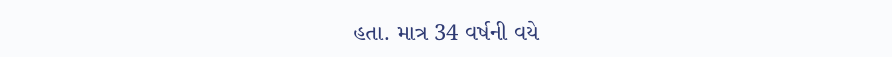હતા. માત્ર 34 વર્ષની વયે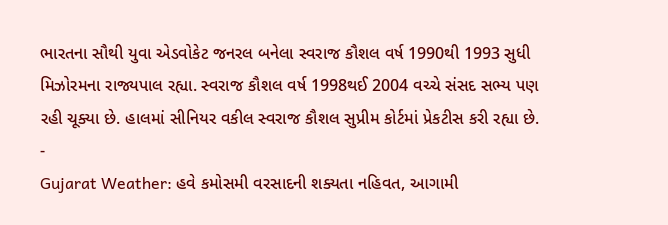ભારતના સૌથી યુવા એડવોકેટ જનરલ બનેલા સ્વરાજ કૌશલ વર્ષ 1990થી 1993 સુધી મિઝોરમના રાજ્યપાલ રહ્યા. સ્વરાજ કૌશલ વર્ષ 1998થઈ 2004 વચ્ચે સંસદ સભ્ય પણ રહી ચૂક્યા છે. હાલમાં સીનિયર વકીલ સ્વરાજ કૌશલ સુપ્રીમ કોર્ટમાં પ્રેકટીસ કરી રહ્યા છે.
-
Gujarat Weather: હવે કમોસમી વરસાદની શક્યતા નહિવત, આગામી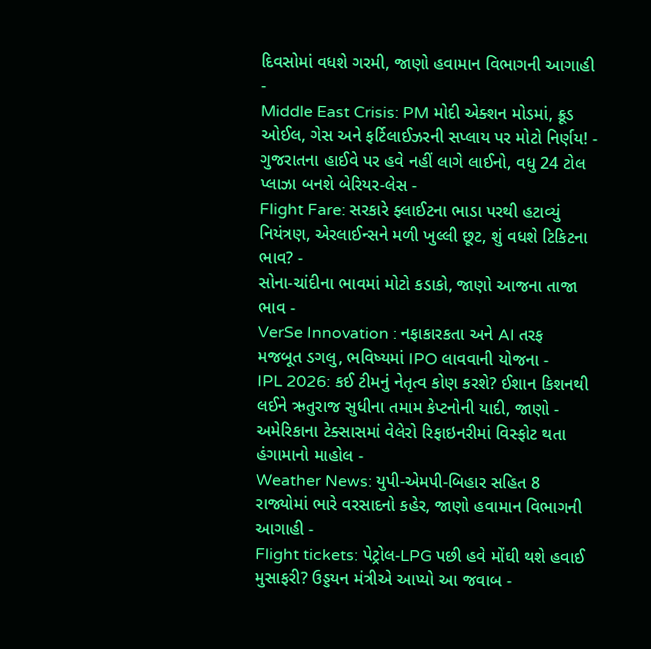દિવસોમાં વધશે ગરમી, જાણો હવામાન વિભાગની આગાહી -
Middle East Crisis: PM મોદી એક્શન મોડમાં, ક્રૂડ ઓઈલ, ગેસ અને ફર્ટિલાઈઝરની સપ્લાય પર મોટો નિર્ણય! -
ગુજરાતના હાઈવે પર હવે નહીં લાગે લાઈનો, વધુ 24 ટોલ પ્લાઝા બનશે બેરિયર-લેસ -
Flight Fare: સરકારે ફ્લાઈટના ભાડા પરથી હટાવ્યું નિયંત્રણ, એરલાઈન્સને મળી ખુલ્લી છૂટ, શું વધશે ટિકિટના ભાવ? -
સોના-ચાંદીના ભાવમાં મોટો કડાકો, જાણો આજના તાજા ભાવ -
VerSe Innovation : નફાકારકતા અને AI તરફ મજબૂત ડગલુ, ભવિષ્યમાં IPO લાવવાની યોજના -
IPL 2026: કઈ ટીમનું નેતૃત્વ કોણ કરશે? ઈશાન કિશનથી લઈને ઋતુરાજ સુધીના તમામ કેપ્ટનોની યાદી, જાણો -
અમેરિકાના ટેક્સાસમાં વેલેરો રિફાઇનરીમાં વિસ્ફોટ થતા હંગામાનો માહોલ -
Weather News: યુપી-એમપી-બિહાર સહિત 8 રાજ્યોમાં ભારે વરસાદનો કહેર, જાણો હવામાન વિભાગની આગાહી -
Flight tickets: પેટ્રોલ-LPG પછી હવે મોંઘી થશે હવાઈ મુસાફરી? ઉડ્ડયન મંત્રીએ આપ્યો આ જવાબ -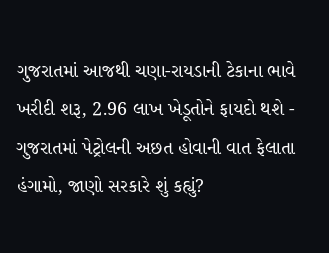ગુજરાતમાં આજથી ચણા-રાયડાની ટેકાના ભાવે ખરીદી શરૂ, 2.96 લાખ ખેડૂતોને ફાયદો થશે -
ગુજરાતમાં પેટ્રોલની અછત હોવાની વાત ફેલાતા હંગામો, જાણો સરકારે શું કહ્યું?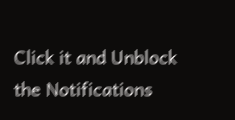Click it and Unblock the Notifications